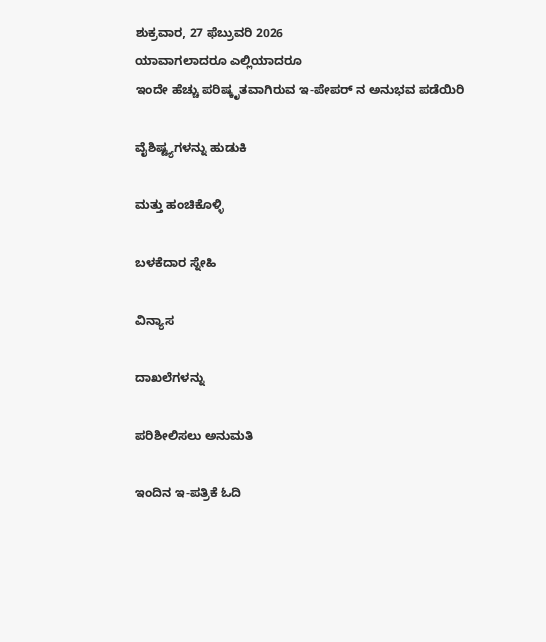ಶುಕ್ರವಾರ, 27 ಫೆಬ್ರುವರಿ 2026
ಯಾವಾಗಲಾದರೂ ಎಲ್ಲಿಯಾದರೂ
ಇಂದೇ ಹೆಚ್ಚು ಪರಿಷ್ಕೃತವಾಗಿರುವ ಇ-ಪೇಪರ್ ನ ಅನುಭವ ಪಡೆಯಿರಿ

ವೈಶಿಷ್ಟ್ಯಗಳನ್ನು ಹುಡುಕಿ

ಮತ್ತು ಹಂಚಿಕೊಳ್ಳಿ

ಬಳಕೆದಾರ ಸ್ನೇಹಿ

ವಿನ್ಯಾಸ

ದಾಖಲೆಗಳನ್ನು

ಪರಿಶೀಲಿಸಲು ಅನುಮತಿ

ಇಂದಿನ ಇ-ಪತ್ರಿಕೆ ಓದಿ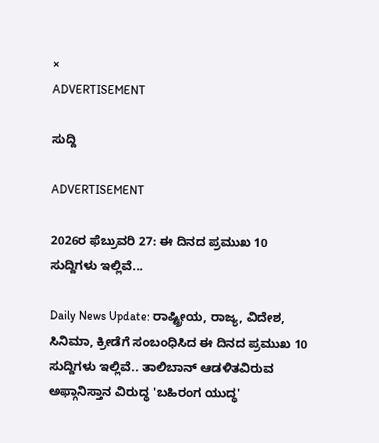×
ADVERTISEMENT

ಸುದ್ದಿ

ADVERTISEMENT

2026ರ ಫೆಬ್ರುವರಿ 27: ಈ ದಿನದ ಪ್ರಮುಖ 10 ಸುದ್ದಿಗಳು ಇಲ್ಲಿವೆ...

Daily News Update: ರಾಷ್ಟ್ರೀಯ, ರಾಜ್ಯ, ವಿದೇಶ, ಸಿನಿಮಾ, ಕ್ರೀಡೆಗೆ ಸಂಬಂಧಿಸಿದ ಈ ದಿನದ ಪ್ರಮುಖ 10 ಸುದ್ದಿಗಳು ಇಲ್ಲಿವೆ.. ತಾಲಿಬಾನ್‌ ಆಡಳಿತವಿರುವ ಅಫ್ಗಾನಿಸ್ತಾನ ವಿರುದ್ಧ 'ಬಹಿರಂಗ ಯುದ್ಧ'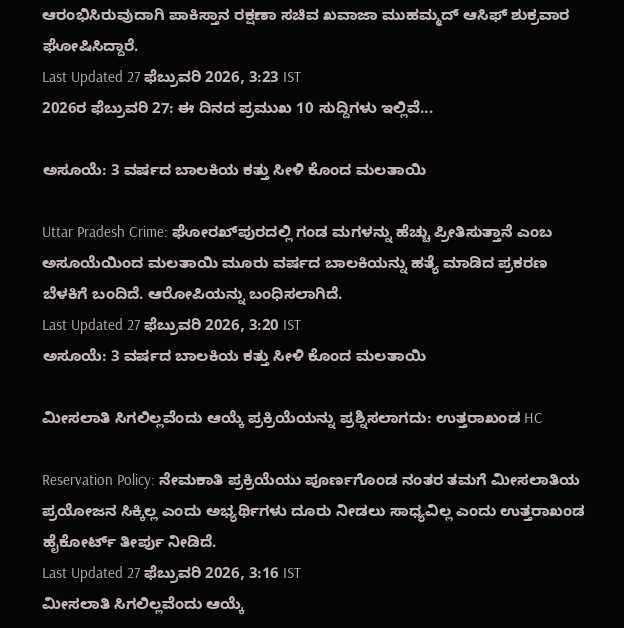ಆರಂಭಿಸಿರುವುದಾಗಿ ಪಾಕಿಸ್ತಾನ ರಕ್ಷಣಾ ಸಚಿವ ಖವಾಜಾ ಮುಹಮ್ಮದ್ ಆಸಿಫ್‌ ಶುಕ್ರವಾರ ಘೋಷಿಸಿದ್ದಾರೆ.
Last Updated 27 ಫೆಬ್ರುವರಿ 2026, 3:23 IST
2026ರ ಫೆಬ್ರುವರಿ 27: ಈ ದಿನದ ಪ್ರಮುಖ 10 ಸುದ್ದಿಗಳು ಇಲ್ಲಿವೆ...

ಅಸೂಯೆ: 3 ವರ್ಷದ ಬಾಲಕಿಯ ಕತ್ತು ಸೀಳಿ ಕೊಂದ ಮಲತಾಯಿ

Uttar Pradesh Crime: ಘೋರಖ್‌ಪುರದಲ್ಲಿ ಗಂಡ ಮಗಳನ್ನು ಹೆಚ್ಚು ಪ್ರೀತಿಸುತ್ತಾನೆ ಎಂಬ ಅಸೂಯೆಯಿಂದ ಮಲತಾಯಿ ಮೂರು ವರ್ಷದ ಬಾಲಕಿಯನ್ನು ಹತ್ಯೆ ಮಾಡಿದ ಪ್ರಕರಣ ಬೆಳಕಿಗೆ ಬಂದಿದೆ. ಆರೋಪಿಯನ್ನು ಬಂಧಿಸಲಾಗಿದೆ.
Last Updated 27 ಫೆಬ್ರುವರಿ 2026, 3:20 IST
ಅಸೂಯೆ: 3 ವರ್ಷದ ಬಾಲಕಿಯ ಕತ್ತು ಸೀಳಿ ಕೊಂದ ಮಲತಾಯಿ

ಮೀಸಲಾತಿ ಸಿಗಲಿಲ್ಲವೆಂದು ಆಯ್ಕೆ ಪ್ರಕ್ರಿಯೆಯನ್ನು ಪ್ರಶ್ನಿಸಲಾಗದು: ಉತ್ತರಾಖಂಡ HC

Reservation Policy: ನೇಮಕಾತಿ ಪ್ರಕ್ರಿಯೆಯು ಪೂರ್ಣಗೊಂಡ ನಂತರ ತಮಗೆ ಮೀಸಲಾತಿಯ ಪ್ರಯೋಜನ ಸಿಕ್ಕಿಲ್ಲ ಎಂದು ಅಭ್ಯರ್ಥಿಗಳು ದೂರು ನೀಡಲು ಸಾಧ್ಯವಿಲ್ಲ ಎಂದು ಉತ್ತರಾಖಂಡ ಹೈಕೋರ್ಟ್ ತೀರ್ಪು ನೀಡಿದೆ.
Last Updated 27 ಫೆಬ್ರುವರಿ 2026, 3:16 IST
ಮೀಸಲಾತಿ ಸಿಗಲಿಲ್ಲವೆಂದು ಆಯ್ಕೆ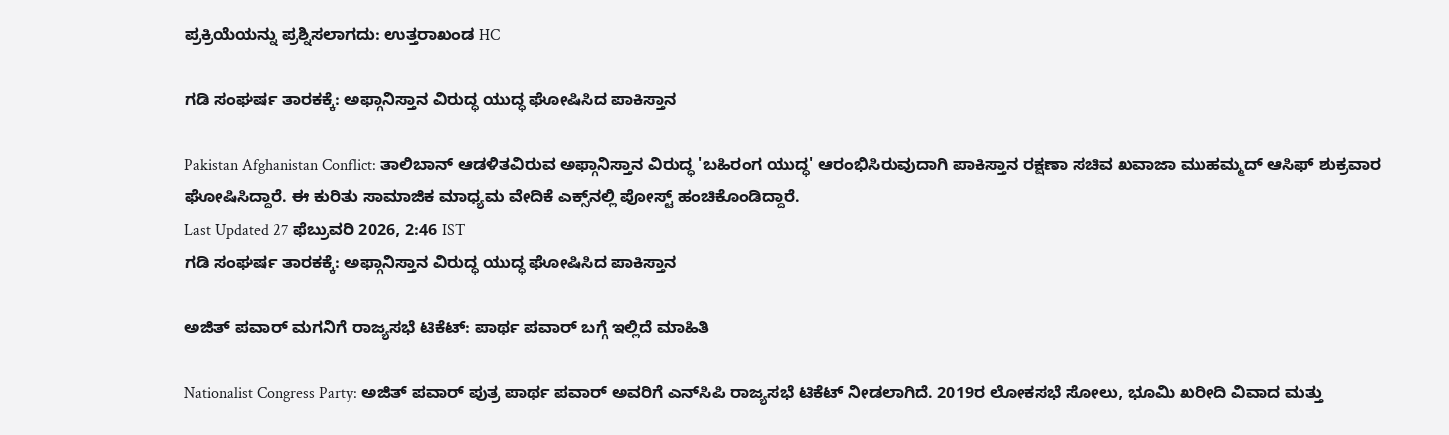ಪ್ರಕ್ರಿಯೆಯನ್ನು ಪ್ರಶ್ನಿಸಲಾಗದು: ಉತ್ತರಾಖಂಡ HC

ಗಡಿ ಸಂಘರ್ಷ ತಾರಕಕ್ಕೆ: ಅಫ್ಗಾನಿಸ್ತಾನ ವಿರುದ್ಧ ಯುದ್ಧ ಘೋಷಿಸಿದ ಪಾಕಿಸ್ತಾನ

Pakistan Afghanistan Conflict: ತಾಲಿಬಾನ್‌ ಆಡಳಿತವಿರುವ ಅಫ್ಗಾನಿಸ್ತಾನ ವಿರುದ್ಧ 'ಬಹಿರಂಗ ಯುದ್ಧ' ಆರಂಭಿಸಿರುವುದಾಗಿ ಪಾಕಿಸ್ತಾನ ರಕ್ಷಣಾ ಸಚಿವ ಖವಾಜಾ ಮುಹಮ್ಮದ್ ಆಸಿಫ್‌ ಶುಕ್ರವಾರ ಘೋಷಿಸಿದ್ದಾರೆ. ಈ ಕುರಿತು ಸಾಮಾಜಿಕ ಮಾಧ್ಯಮ ವೇದಿಕೆ ಎಕ್ಸ್‌ನಲ್ಲಿ ಪೋಸ್ಟ್‌ ಹಂಚಿಕೊಂಡಿದ್ದಾರೆ.
Last Updated 27 ಫೆಬ್ರುವರಿ 2026, 2:46 IST
ಗಡಿ ಸಂಘರ್ಷ ತಾರಕಕ್ಕೆ: ಅಫ್ಗಾನಿಸ್ತಾನ ವಿರುದ್ಧ ಯುದ್ಧ ಘೋಷಿಸಿದ ಪಾಕಿಸ್ತಾನ

ಅಜಿತ್ ಪವಾರ್ ಮಗನಿಗೆ ರಾಜ್ಯಸಭೆ ಟಿಕೆಟ್: ಪಾರ್ಥ ಪವಾರ್ ಬಗ್ಗೆ ಇಲ್ಲಿದೆ ಮಾಹಿತಿ

Nationalist Congress Party: ಅಜಿತ್ ಪವಾರ್ ಪುತ್ರ ಪಾರ್ಥ ಪವಾರ್ ಅವರಿಗೆ ಎನ್‌ಸಿಪಿ ರಾಜ್ಯಸಭೆ ಟಿಕೆಟ್ ನೀಡಲಾಗಿದೆ. 2019ರ ಲೋಕಸಭೆ ಸೋಲು, ಭೂಮಿ ಖರೀದಿ ವಿವಾದ ಮತ್ತು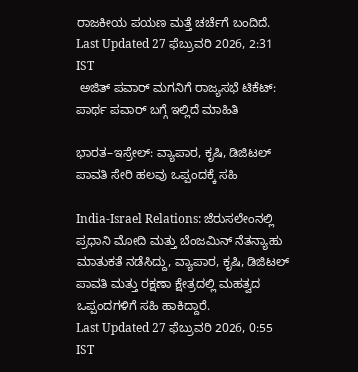ರಾಜಕೀಯ ಪಯಣ ಮತ್ತೆ ಚರ್ಚೆಗೆ ಬಂದಿದೆ.
Last Updated 27 ಫೆಬ್ರುವರಿ 2026, 2:31 IST
 ಅಜಿತ್ ಪವಾರ್ ಮಗನಿಗೆ ರಾಜ್ಯಸಭೆ ಟಿಕೆಟ್: ಪಾರ್ಥ ಪವಾರ್ ಬಗ್ಗೆ ಇಲ್ಲಿದೆ ಮಾಹಿತಿ

ಭಾರತ–ಇಸ್ರೇಲ್‌: ವ್ಯಾಪಾರ, ಕೃಷಿ, ಡಿಜಿಟಲ್‌ ಪಾವತಿ ಸೇರಿ ಹಲವು ಒಪ್ಪಂದಕ್ಕೆ ಸಹಿ

India-Israel Relations: ಜೆರುಸಲೇಂನಲ್ಲಿ ಪ್ರಧಾನಿ ಮೋದಿ ಮತ್ತು ಬೆಂಜಮಿನ್ ನೆತನ್ಯಾಹು ಮಾತುಕತೆ ನಡೆಸಿದ್ದು, ವ್ಯಾಪಾರ, ಕೃಷಿ, ಡಿಜಿಟಲ್ ಪಾವತಿ ಮತ್ತು ರಕ್ಷಣಾ ಕ್ಷೇತ್ರದಲ್ಲಿ ಮಹತ್ವದ ಒಪ್ಪಂದಗಳಿಗೆ ಸಹಿ ಹಾಕಿದ್ದಾರೆ.
Last Updated 27 ಫೆಬ್ರುವರಿ 2026, 0:55 IST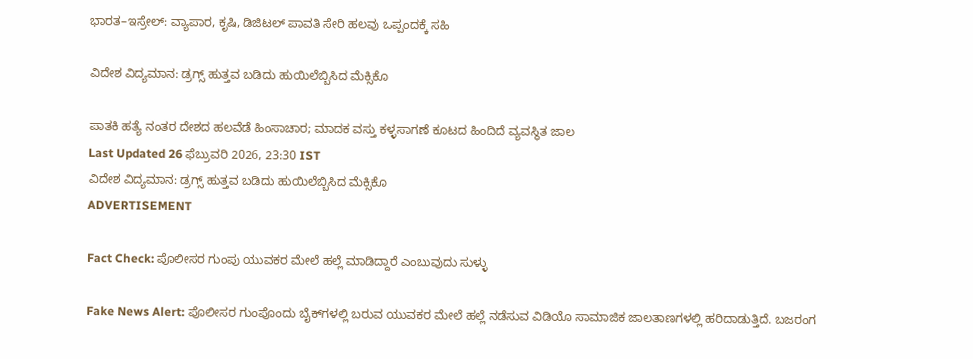ಭಾರತ–ಇಸ್ರೇಲ್‌: ವ್ಯಾಪಾರ, ಕೃಷಿ, ಡಿಜಿಟಲ್‌ ಪಾವತಿ ಸೇರಿ ಹಲವು ಒಪ್ಪಂದಕ್ಕೆ ಸಹಿ

ವಿದೇಶ ವಿದ್ಯಮಾನ: ಡ್ರಗ್ಸ್‌ ಹುತ್ತವ ಬಡಿದು ಹುಯಿಲೆಬ್ಬಿಸಿದ ಮೆಕ್ಸಿಕೊ

ಪಾತಕಿ ಹತ್ಯೆ ನಂತರ ದೇಶದ ಹಲವೆಡೆ ಹಿಂಸಾಚಾರ; ಮಾದಕ ವಸ್ತು ಕಳ್ಳಸಾಗಣೆ ಕೂಟದ ಹಿಂದಿದೆ ವ್ಯವಸ್ಥಿತ ಜಾಲ
Last Updated 26 ಫೆಬ್ರುವರಿ 2026, 23:30 IST
ವಿದೇಶ ವಿದ್ಯಮಾನ: ಡ್ರಗ್ಸ್‌ ಹುತ್ತವ ಬಡಿದು ಹುಯಿಲೆಬ್ಬಿಸಿದ ಮೆಕ್ಸಿಕೊ
ADVERTISEMENT

Fact Check: ಪೊಲೀಸರ ಗುಂಪು ಯುವಕರ ಮೇಲೆ ಹಲ್ಲೆ ಮಾಡಿದ್ದಾರೆ ಎಂಬುವುದು ಸುಳ್ಳು

Fake News Alert: ಪೊಲೀಸರ ಗುಂಪೊಂದು ಬೈಕ್‌ಗಳಲ್ಲಿ ಬರುವ ಯುವಕರ ಮೇಲೆ ಹಲ್ಲೆ ನಡೆಸುವ ವಿಡಿಯೊ ಸಾಮಾಜಿಕ ಜಾಲತಾಣಗಳಲ್ಲಿ ಹರಿದಾಡುತ್ತಿದೆ. ಬಜರಂಗ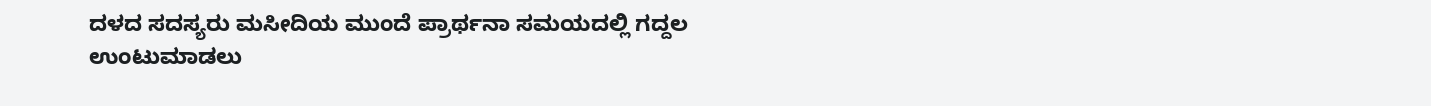ದಳದ ಸದಸ್ಯರು ಮಸೀದಿಯ ಮುಂದೆ ಪ್ರಾರ್ಥನಾ ಸಮಯದಲ್ಲಿ ಗದ್ದಲ ಉಂಟುಮಾಡಲು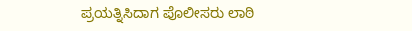ಪ್ರಯತ್ನಿಸಿದಾಗ ಪೊಲೀಸರು ಲಾಠಿ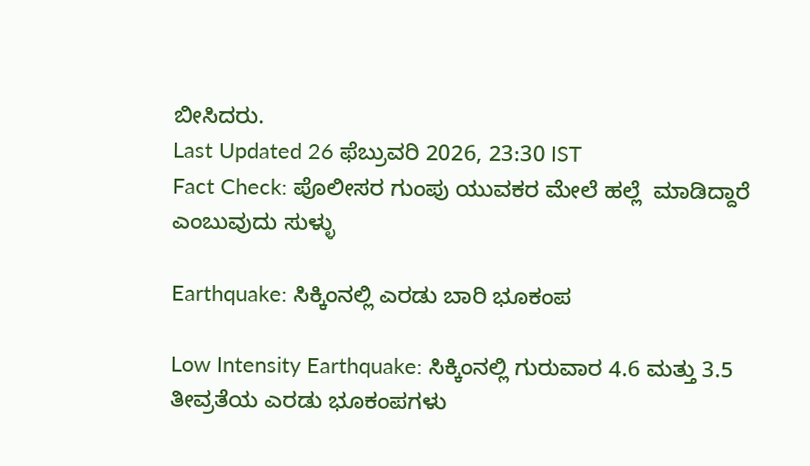ಬೀಸಿದರು.
Last Updated 26 ಫೆಬ್ರುವರಿ 2026, 23:30 IST
Fact Check: ಪೊಲೀಸರ ಗುಂಪು ಯುವಕರ ಮೇಲೆ ಹಲ್ಲೆ  ಮಾಡಿದ್ದಾರೆ ಎಂಬುವುದು ಸುಳ್ಳು

Earthquake: ಸಿಕ್ಕಿಂನಲ್ಲಿ ಎರಡು ಬಾರಿ ಭೂಕಂಪ

Low Intensity Earthquake: ಸಿಕ್ಕಿಂನಲ್ಲಿ ಗುರುವಾರ 4.6 ಮತ್ತು 3.5 ತೀವ್ರತೆಯ ಎರಡು ಭೂಕಂಪಗಳು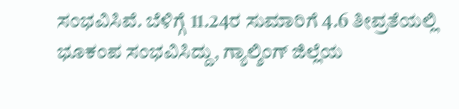ಸಂಭವಿಸಿವೆ. ಬೆಳಿಗ್ಗೆ 11.24ರ ಸುಮಾರಿಗೆ 4.6 ತೀವ್ರತೆಯಲ್ಲಿ ಭೂಕಂಪ ಸಂಭವಿಸಿದ್ದು, ಗ್ಯಾಲ್ಶಿಂಗ್‌ ಜಿಲ್ಲೆಯ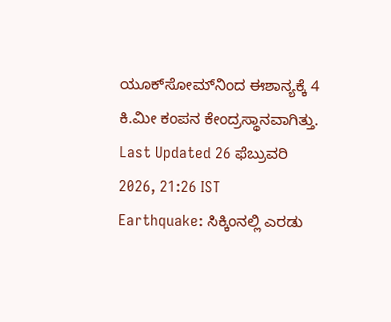ಯೂಕ್‌ಸೋಮ್‌ನಿಂದ ಈಶಾನ್ಯಕ್ಕೆ 4 ಕಿ.ಮೀ ಕಂಪನ ಕೇಂದ್ರಸ್ಥಾನವಾಗಿತ್ತು.
Last Updated 26 ಫೆಬ್ರುವರಿ 2026, 21:26 IST
Earthquake: ಸಿಕ್ಕಿಂನಲ್ಲಿ ಎರಡು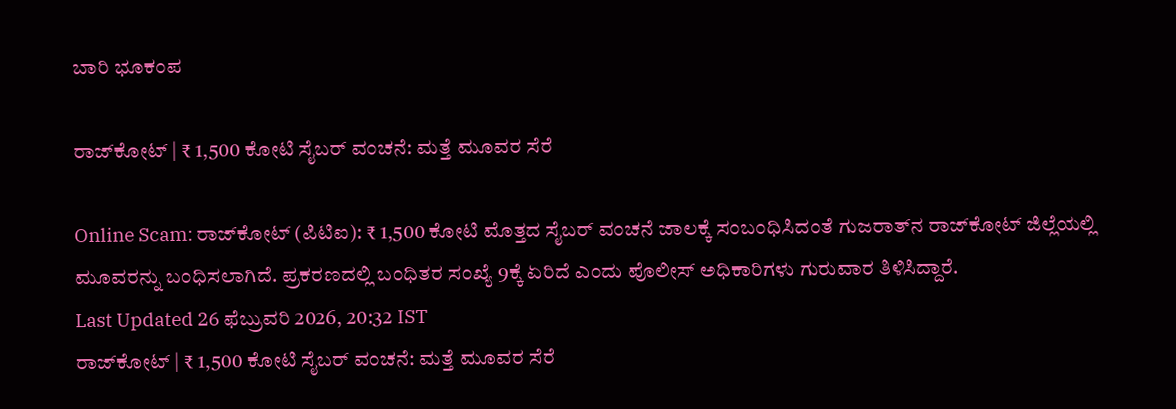ಬಾರಿ ಭೂಕಂಪ

ರಾಜ್‌ಕೋಟ್ | ₹ 1,500 ಕೋಟಿ ಸೈಬರ್‌ ವಂಚನೆ: ಮತ್ತೆ ಮೂವರ ಸೆರೆ

Online Scam: ರಾಜ್‌ಕೋಟ್ (ಪಿಟಿಐ): ₹ 1,500 ಕೋಟಿ ಮೊತ್ತದ ಸೈಬರ್‌ ವಂಚನೆ ಜಾಲಕ್ಕೆ ಸಂಬಂಧಿಸಿದಂತೆ ಗುಜರಾತ್‌ನ ರಾಜ್‌ಕೋಟ್‌ ಜಿಲ್ಲೆಯಲ್ಲಿ ಮೂವರನ್ನು ಬಂಧಿಸಲಾಗಿದೆ. ಪ್ರಕರಣದಲ್ಲಿ ಬಂಧಿತರ ಸಂಖ್ಯೆ 9ಕ್ಕೆ ಏರಿದೆ ಎಂದು ಪೊಲೀಸ್ ಅಧಿಕಾರಿಗಳು ಗುರುವಾರ ತಿಳಿಸಿದ್ದಾರೆ.
Last Updated 26 ಫೆಬ್ರುವರಿ 2026, 20:32 IST
ರಾಜ್‌ಕೋಟ್ | ₹ 1,500 ಕೋಟಿ ಸೈಬರ್‌ ವಂಚನೆ: ಮತ್ತೆ ಮೂವರ ಸೆರೆ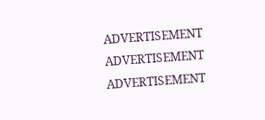ADVERTISEMENT
ADVERTISEMENT
ADVERTISEMENT